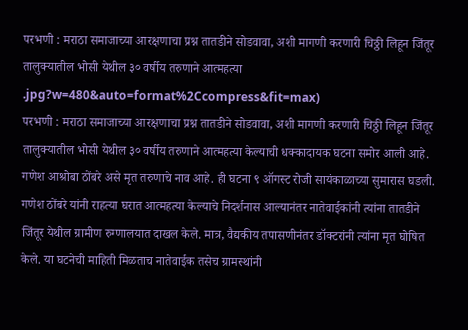परभणी : मराठा समाजाच्या आरक्षणाचा प्रश्न तातडीने सोडवावा, अशी मागणी करणारी चिठ्ठी लिहून जिंतूर तालुक्यातील भोसी येथील ३० वर्षीय तरुणाने आत्महत्या
.jpg?w=480&auto=format%2Ccompress&fit=max)
परभणी : मराठा समाजाच्या आरक्षणाचा प्रश्न तातडीने सोडवावा, अशी मागणी करणारी चिठ्ठी लिहून जिंतूर तालुक्यातील भोसी येथील ३० वर्षीय तरुणाने आत्महत्या केल्याची धक्कादायक घटना समोर आली आहे. गणेश आश्रोबा ठोंबरे असे मृत तरुणाचे नाव आहे. ही घटना ९ ऑगस्ट रोजी सायंकाळाच्या सुमारास घडली. गणेश ठोंबरे यांनी राहत्या घरात आत्महत्या केल्याचे निदर्शनास आल्यानंतर नातेवाईकांनी त्यांना तातडीने जिंतूर येथील ग्रामीण रुग्णालयात दाखल केले. मात्र, वैद्यकीय तपासणीनंतर डॉक्टरांनी त्यांना मृत घोषित केले. या घटनेची माहिती मिळताच नातेवाईक तसेच ग्रामस्थांनी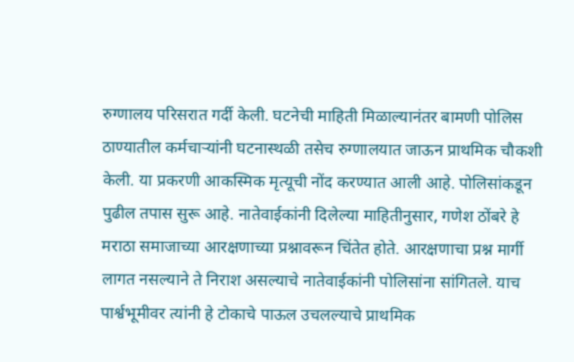रुग्णालय परिसरात गर्दी केली. घटनेची माहिती मिळाल्यानंतर बामणी पोलिस ठाण्यातील कर्मचाऱ्यांनी घटनास्थळी तसेच रुग्णालयात जाऊन प्राथमिक चौकशी केली. या प्रकरणी आकस्मिक मृत्यूची नोंद करण्यात आली आहे. पोलिसांकडून पुढील तपास सुरू आहे. नातेवाईकांनी दिलेल्या माहितीनुसार, गणेश ठोंबरे हे मराठा समाजाच्या आरक्षणाच्या प्रश्नावरून चिंतेत होते. आरक्षणाचा प्रश्न मार्गी लागत नसल्याने ते निराश असल्याचे नातेवाईकांनी पोलिसांना सांगितले. याच पार्श्वभूमीवर त्यांनी हे टोकाचे पाऊल उचलल्याचे प्राथमिक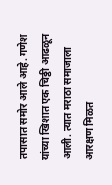तपासात समोर आले आहे. गणेश यांच्या खिशात एक चिठ्ठी आढळून आली. त्यात मराठा समाजाला आरक्षण मिळत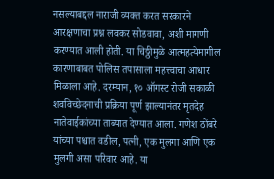नसल्याबद्दल नाराजी व्यक्त करत सरकारने आरक्षणाचा प्रश्न लवकर सोडवावा, अशी मागणी करण्यात आली होती. या चिठ्ठीमुळे आत्महत्येमागील कारणाबाबत पोलिस तपासाला महत्त्वाचा आधार मिळाला आहे. दरम्यान, १० ऑगस्ट रोजी सकाळी शवविच्छेदनाची प्रक्रिया पूर्ण झाल्यानंतर मृतदेह नातेवाईकांच्या ताब्यात देण्यात आला. गणेश ठोंबरे यांच्या पश्चात वडील, पत्नी, एक मुलगा आणि एक मुलगी असा परिवार आहे. या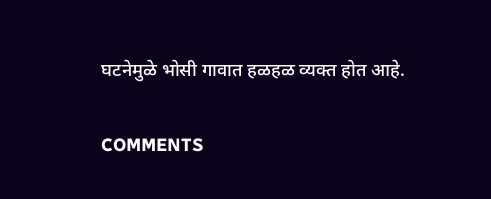घटनेमुळे भोसी गावात हळहळ व्यक्त होत आहे.

COMMENTS